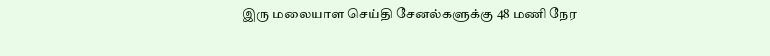இரு மலையாள செய்தி சேனல்களுக்கு 48 மணி நேர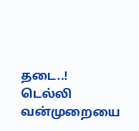தடை..! டெல்லி வன்முறையை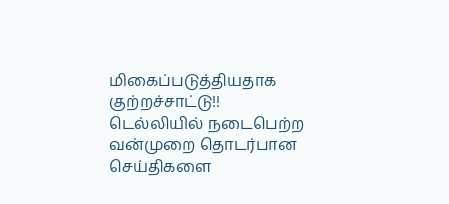மிகைப்படுத்தியதாக குற்றச்சாட்டு!!
டெல்லியில் நடைபெற்ற வன்முறை தொடர்பான செய்திகளை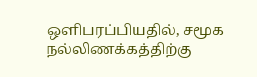ஒளிபரப்பியதில், சமூக நல்லிணக்கத்திற்கு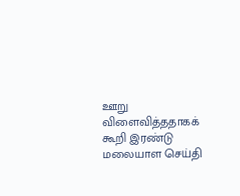ஊறு விளைவித்ததாகக் கூறி இரண்டு மலையாள செய்தி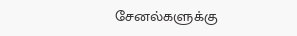சேனல்களுக்கு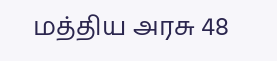மத்திய அரசு 48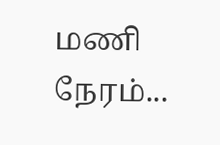மணி நேரம்...